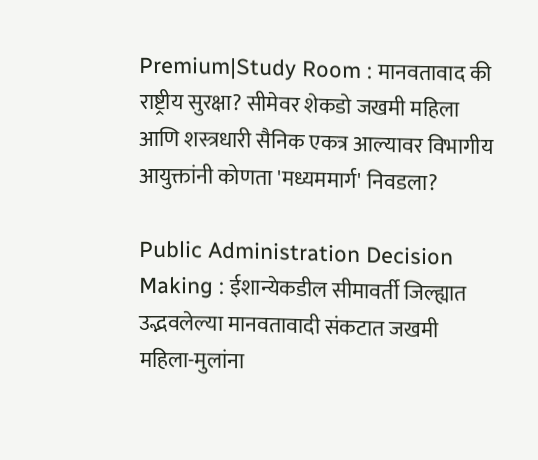Premium|Study Room : मानवतावाद की राष्ट्रीय सुरक्षा? सीमेवर शेकडो जखमी महिला आणि शस्त्रधारी सैनिक एकत्र आल्यावर विभागीय आयुक्तांनी कोणता 'मध्यममार्ग' निवडला?

Public Administration Decision Making : ईशान्येकडील सीमावर्ती जिल्ह्यात उद्भवलेल्या मानवतावादी संकटात जखमी महिला-मुलांना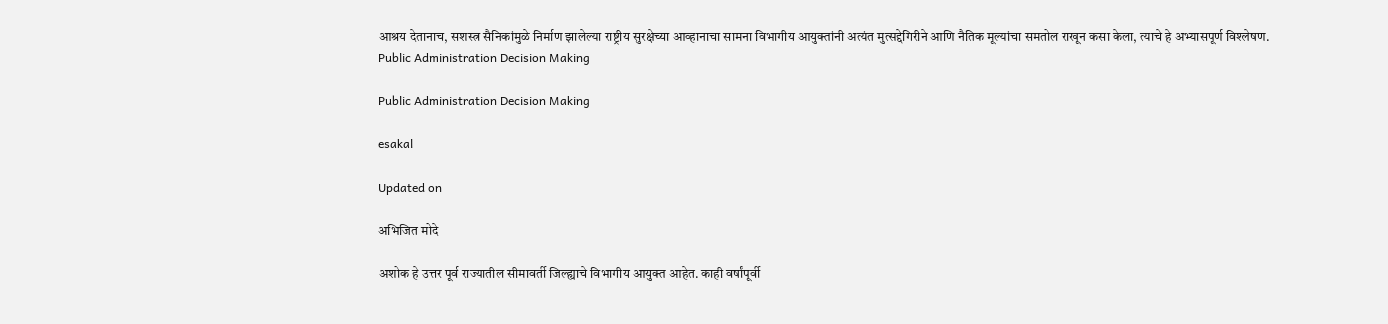आश्रय देतानाच, सशस्त्र सैनिकांमुळे निर्माण झालेल्या राष्ट्रीय सुरक्षेच्या आव्हानाचा सामना विभागीय आयुक्तांनी अत्यंत मुत्सद्देगिरीने आणि नैतिक मूल्यांचा समतोल राखून कसा केला, त्याचे हे अभ्यासपूर्ण विश्लेषण.
Public Administration Decision Making

Public Administration Decision Making

esakal

Updated on

अभिजित मोदे

अशोक हे उत्तर पूर्व राज्यातील सीमावर्ती जिल्ह्याचे विभागीय आयुक्त आहेत. काही वर्षांपूर्वी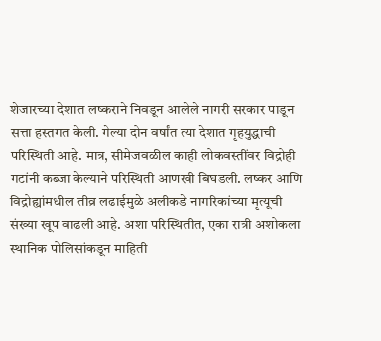शेजारच्या देशात लष्कराने निवडून आलेले नागरी सरकार पाडून सत्ता हस्तगत केली. गेल्या दोन वर्षांत त्या देशात गृहयुद्धाची परिस्थिती आहे. मात्र, सीमेजवळील काही लोकवस्तींवर विद्रोही गटांनी कब्जा केल्याने परिस्थिती आणखी बिघडली. लष्कर आणि विद्रोह्यांमधील तीव्र लढाईमुळे अलीकडे नागरिकांच्या मृत्यूची संख्या खूप वाढली आहे. अशा परिस्थितीत, एका रात्री अशोकला स्थानिक पोलिसांकडून माहिती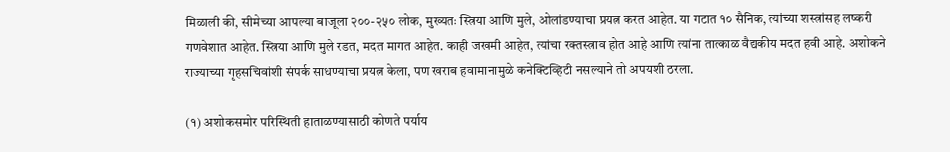मिळाली की, सीमेच्या आपल्या बाजूला २००-२५० लोक, मुख्यतः स्त्रिया आणि मुले, ओलांडण्याचा प्रयत्न करत आहेत. या गटात १० सैनिक, त्यांच्या शस्त्रांसह लष्करी गणवेशात आहेत. स्त्रिया आणि मुले रडत, मदत मागत आहेत. काही जखमी आहेत, त्यांचा रक्तस्त्राव होत आहे आणि त्यांना तात्काळ वैद्यकीय मदत हवी आहे. अशोकने राज्याच्या गृहसचिवांशी संपर्क साधण्याचा प्रयत्न केला, पण खराब हवामानामुळे कनेक्टिव्हिटी नसल्याने तो अपयशी ठरला.

(१) अशोकसमोर परिस्थिती हाताळण्यासाठी कोणते पर्याय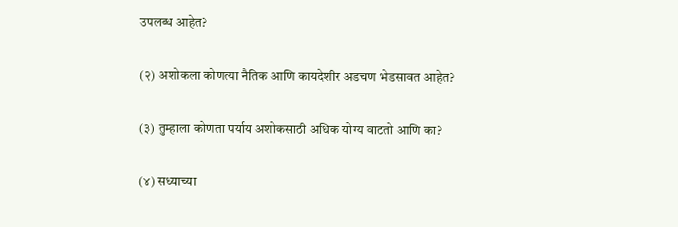उपलब्ध आहेत?

(२) अशोकला कोणत्या नैतिक आणि कायदेशीर अडचण भेडसावत आहेत?

(३) तुम्हाला कोणता पर्याय अशोकसाठी अधिक योग्य वाटतो आणि का?

(४) सध्याच्या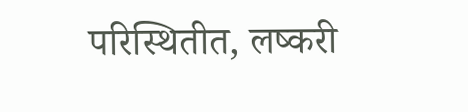परिस्थितीत, लष्करी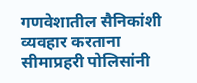गणवेशातील सैनिकांशी व्यवहार करताना सीमाप्रहरी पोलिसांनी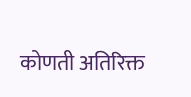कोणती अतिरिक्त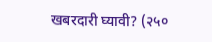खबरदारी घ्यावी? (२५०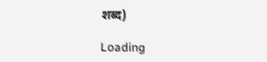शब्द)

Loading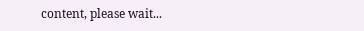content, please wait...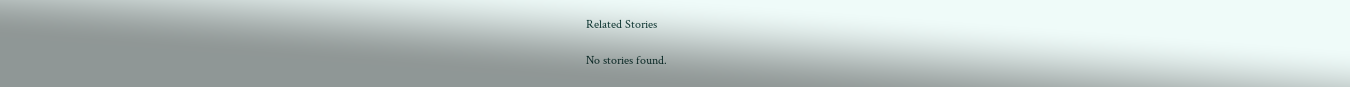Related Stories

No stories found.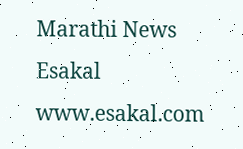Marathi News Esakal
www.esakal.com